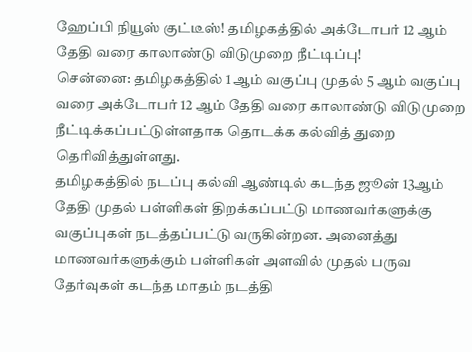ஹேப்பி நியூஸ் குட்டீஸ்! தமிழகத்தில் அக்டோபர் 12 ஆம் தேதி வரை காலாண்டு விடுமுறை நீட்டிப்பு!
சென்னை: தமிழகத்தில் 1 ஆம் வகுப்பு முதல் 5 ஆம் வகுப்பு வரை அக்டோபர் 12 ஆம் தேதி வரை காலாண்டு விடுமுறை நீட்டிக்கப்பட்டுள்ளதாக தொடக்க கல்வித் துறை தெரிவித்துள்ளது.
தமிழகத்தில் நடப்பு கல்வி ஆண்டில் கடந்த ஜூன் 13ஆம் தேதி முதல் பள்ளிகள் திறக்கப்பட்டு மாணவர்களுக்கு வகுப்புகள் நடத்தப்பட்டு வருகின்றன. அனைத்து மாணவர்களுக்கும் பள்ளிகள் அளவில் முதல் பருவ தேர்வுகள் கடந்த மாதம் நடத்தி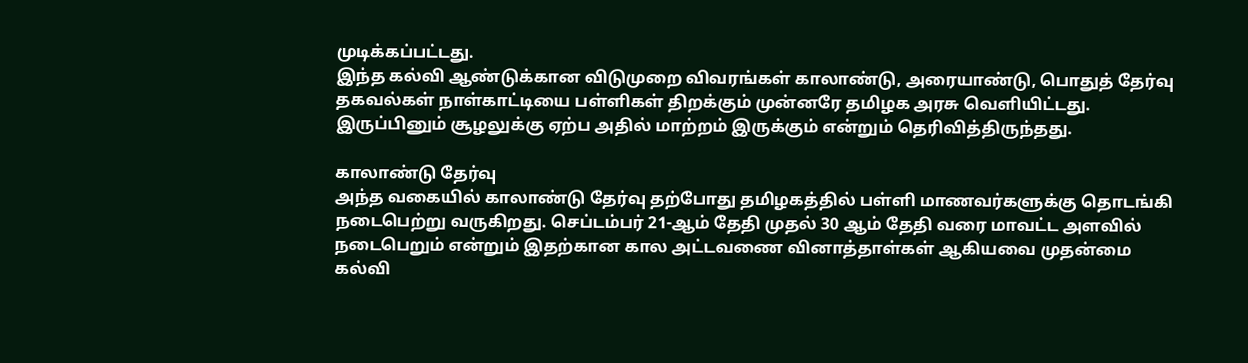முடிக்கப்பட்டது.
இந்த கல்வி ஆண்டுக்கான விடுமுறை விவரங்கள் காலாண்டு, அரையாண்டு, பொதுத் தேர்வு தகவல்கள் நாள்காட்டியை பள்ளிகள் திறக்கும் முன்னரே தமிழக அரசு வெளியிட்டது. இருப்பினும் சூழலுக்கு ஏற்ப அதில் மாற்றம் இருக்கும் என்றும் தெரிவித்திருந்தது.

காலாண்டு தேர்வு
அந்த வகையில் காலாண்டு தேர்வு தற்போது தமிழகத்தில் பள்ளி மாணவர்களுக்கு தொடங்கி நடைபெற்று வருகிறது. செப்டம்பர் 21-ஆம் தேதி முதல் 30 ஆம் தேதி வரை மாவட்ட அளவில் நடைபெறும் என்றும் இதற்கான கால அட்டவணை வினாத்தாள்கள் ஆகியவை முதன்மை கல்வி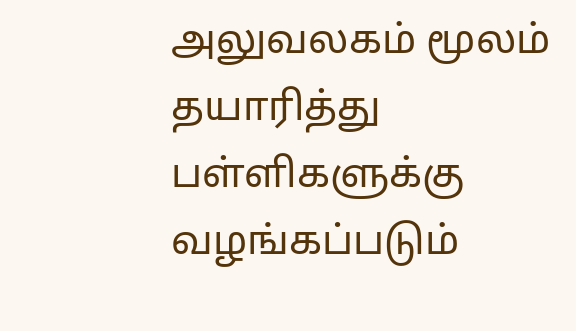அலுவலகம் மூலம் தயாரித்து பள்ளிகளுக்கு வழங்கப்படும்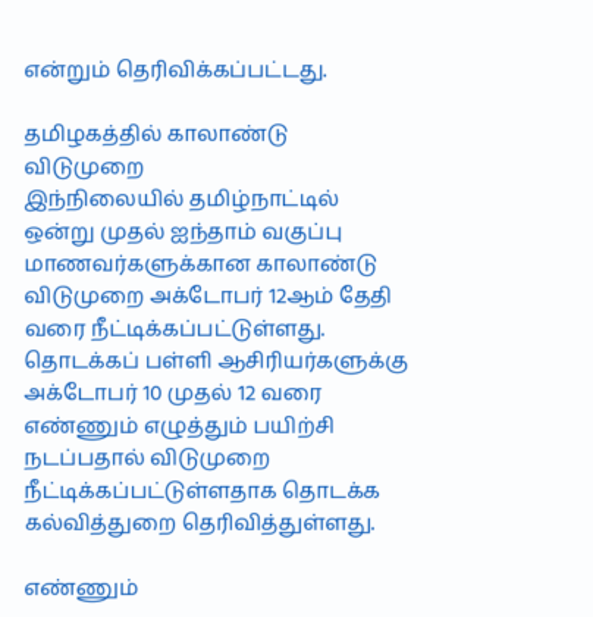என்றும் தெரிவிக்கப்பட்டது.

தமிழகத்தில் காலாண்டு விடுமுறை
இந்நிலையில் தமிழ்நாட்டில் ஒன்று முதல் ஐந்தாம் வகுப்பு மாணவர்களுக்கான காலாண்டு விடுமுறை அக்டோபர் 12ஆம் தேதி வரை நீட்டிக்கப்பட்டுள்ளது. தொடக்கப் பள்ளி ஆசிரியர்களுக்கு அக்டோபர் 10 முதல் 12 வரை எண்ணும் எழுத்தும் பயிற்சி நடப்பதால் விடுமுறை நீட்டிக்கப்பட்டுள்ளதாக தொடக்க கல்வித்துறை தெரிவித்துள்ளது.

எண்ணும்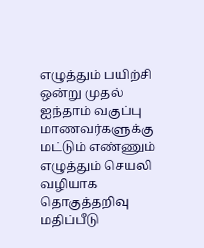எழுத்தும் பயிற்சி
ஒன்று முதல் ஐந்தாம் வகுப்பு மாணவர்களுக்கு மட்டும் எண்ணும் எழுத்தும் செயலி வழியாக தொகுத்தறிவு மதிப்பீடு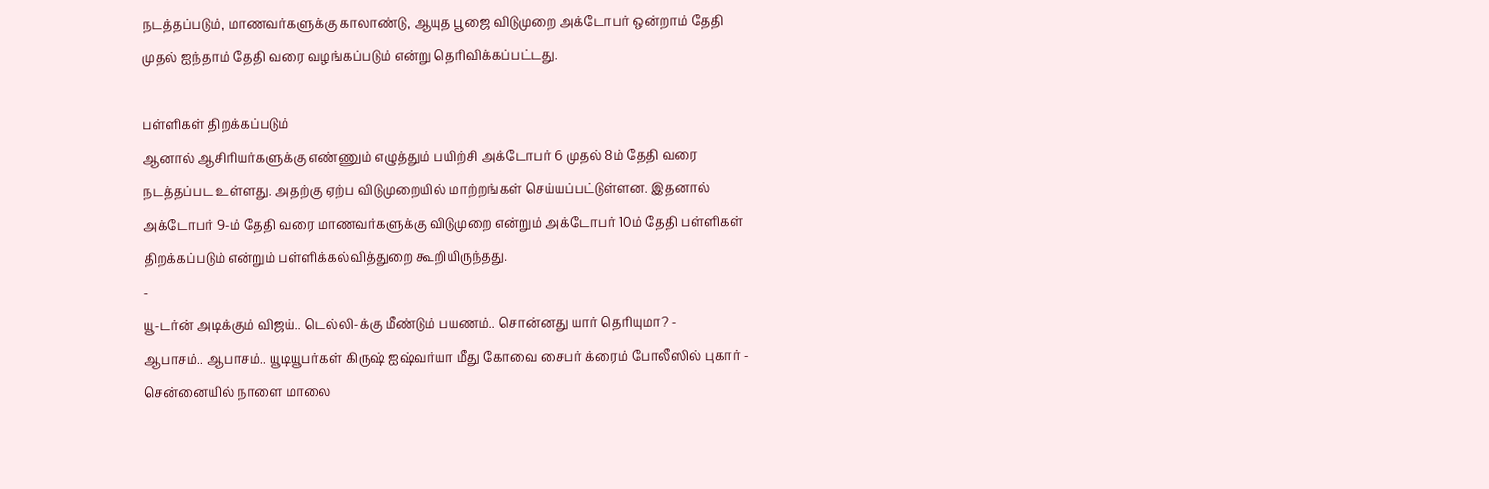நடத்தப்படும், மாணவர்களுக்கு காலாண்டு, ஆயுத பூஜை விடுமுறை அக்டோபர் ஒன்றாம் தேதி முதல் ஐந்தாம் தேதி வரை வழங்கப்படும் என்று தெரிவிக்கப்பட்டது.

பள்ளிகள் திறக்கப்படும்
ஆனால் ஆசிரியர்களுக்கு எண்ணும் எழுத்தும் பயிற்சி அக்டோபர் 6 முதல் 8ம் தேதி வரை நடத்தப்பட உள்ளது. அதற்கு ஏற்ப விடுமுறையில் மாற்றங்கள் செய்யப்பட்டுள்ளன. இதனால் அக்டோபர் 9-ம் தேதி வரை மாணவர்களுக்கு விடுமுறை என்றும் அக்டோபர் 10ம் தேதி பள்ளிகள் திறக்கப்படும் என்றும் பள்ளிக்கல்வித்துறை கூறியிருந்தது.
-
யூ-டர்ன் அடிக்கும் விஜய்.. டெல்லி-க்கு மீண்டும் பயணம்.. சொன்னது யார் தெரியுமா? -
ஆபாசம்.. ஆபாசம்.. யூடியூபர்கள் கிருஷ் ஐஷ்வர்யா மீது கோவை சைபர் க்ரைம் போலீஸில் புகார் -
சென்னையில் நாளை மாலை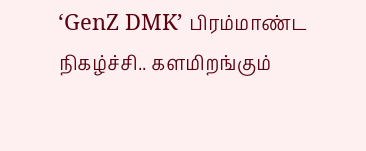‘GenZ DMK’ பிரம்மாண்ட நிகழ்ச்சி.. களமிறங்கும்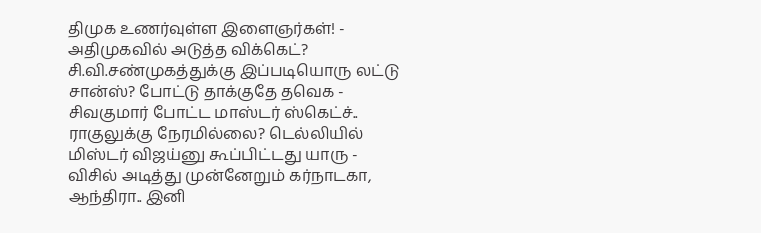திமுக உணர்வுள்ள இளைஞர்கள்! -
அதிமுகவில் அடுத்த விக்கெட்? சி.வி.சண்முகத்துக்கு இப்படியொரு லட்டு சான்ஸ்? போட்டு தாக்குதே தவெக -
சிவகுமார் போட்ட மாஸ்டர் ஸ்கெட்ச்.. ராகுலுக்கு நேரமில்லை? டெல்லியில் மிஸ்டர் விஜய்னு கூப்பிட்டது யாரு -
விசில் அடித்து முன்னேறும் கர்நாடகா, ஆந்திரா.. இனி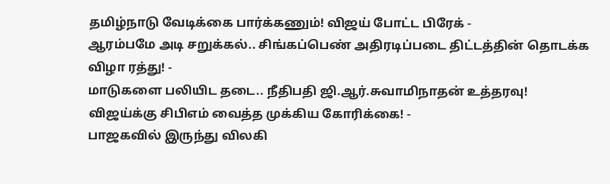தமிழ்நாடு வேடிக்கை பார்க்கணும்! விஜய் போட்ட பிரேக் -
ஆரம்பமே அடி சறுக்கல்.. சிங்கப்பெண் அதிரடிப்படை திட்டத்தின் தொடக்க விழா ரத்து! -
மாடுகளை பலியிட தடை.. நீதிபதி ஜி.ஆர்.சுவாமிநாதன் உத்தரவு! விஜய்க்கு சிபிஎம் வைத்த முக்கிய கோரிக்கை! -
பாஜகவில் இருந்து விலகி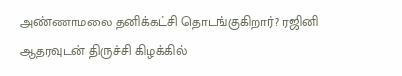அண்ணாமலை தனிக்கட்சி தொடங்குகிறார்? ரஜினி ஆதரவுடன் திருச்சி கிழக்கில்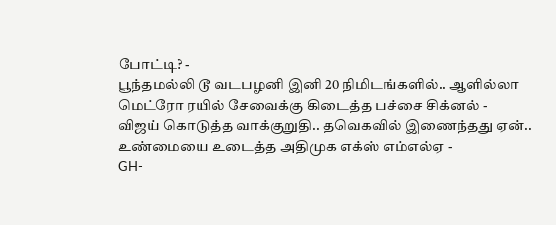போட்டி? -
பூந்தமல்லி டூ வடபழனி இனி 20 நிமிடங்களில்.. ஆளில்லா மெட்ரோ ரயில் சேவைக்கு கிடைத்த பச்சை சிக்னல் -
விஜய் கொடுத்த வாக்குறுதி.. தவெகவில் இணைந்தது ஏன்.. உண்மையை உடைத்த அதிமுக எக்ஸ் எம்எல்ஏ -
GH-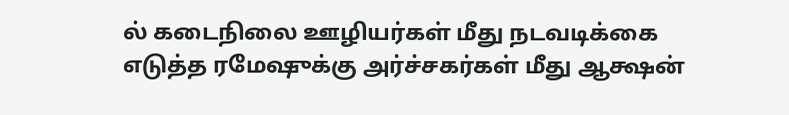ல் கடைநிலை ஊழியர்கள் மீது நடவடிக்கை எடுத்த ரமேஷுக்கு அர்ச்சகர்கள் மீது ஆக்ஷன்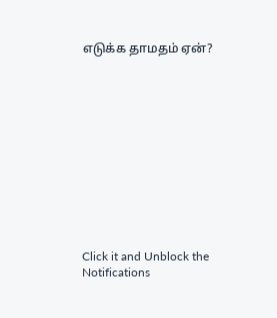எடுக்க தாமதம் ஏன்?












Click it and Unblock the Notifications